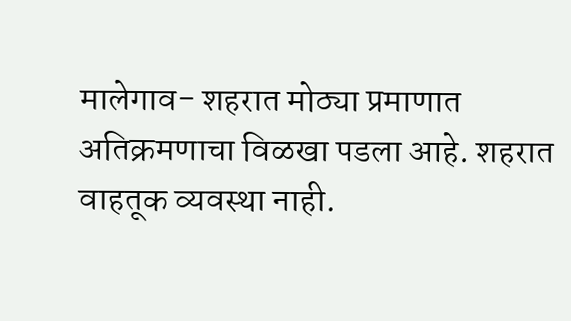मालेगाव- शहरात मोठ्या प्रमाणात अतिक्रमणाचा विळखा पडला आहे. शहरात वाहतूक व्यवस्था नाही.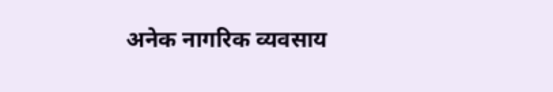अनेक नागरिक व्यवसाय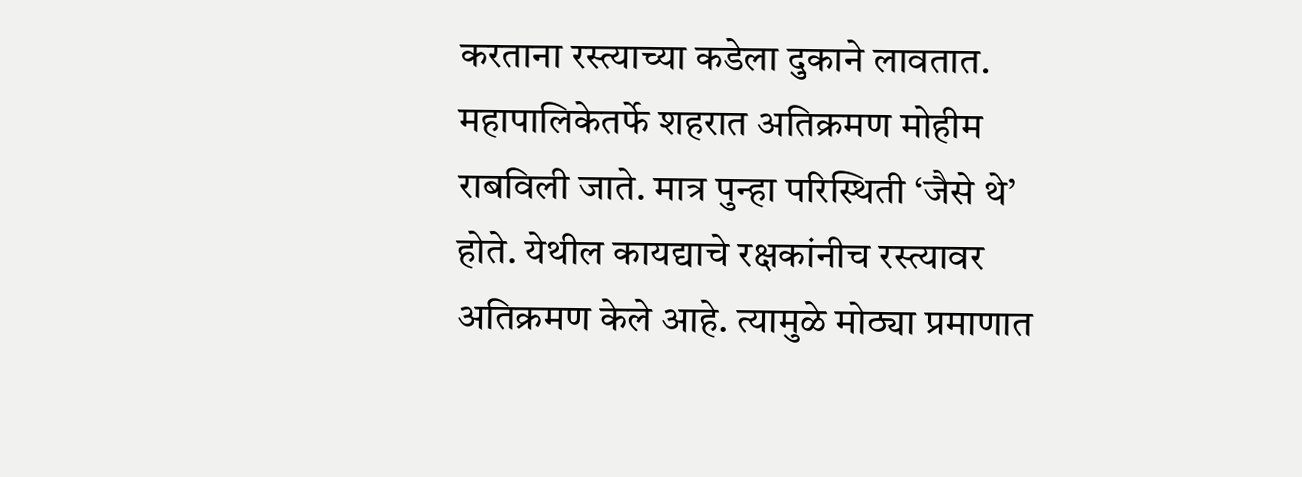करताना रस्त्याच्या कडेला दुकाने लावतात. महापालिकेतर्फे शहरात अतिक्रमण मोहीम राबविली जाते. मात्र पुन्हा परिस्थिती ‘जैसे थे’ होते. येथील कायद्याचे रक्षकांनीच रस्त्यावर अतिक्रमण केले आहे. त्यामुळे मोठ्या प्रमाणात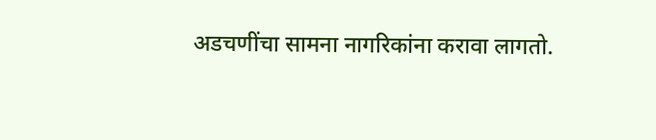अडचणींचा सामना नागरिकांना करावा लागतो.